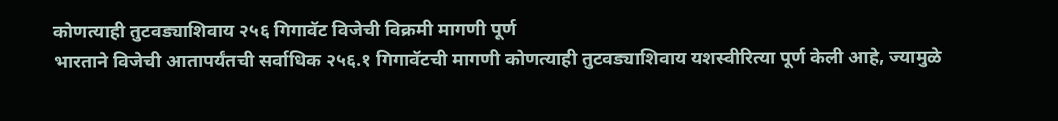कोणत्याही तुटवड्याशिवाय २५६ गिगावॅट विजेची विक्रमी मागणी पूर्ण
भारताने विजेची आतापर्यंतची सर्वाधिक २५६.१ गिगावॅटची मागणी कोणत्याही तुटवड्याशिवाय यशस्वीरित्या पूर्ण केली आहे, ज्यामुळे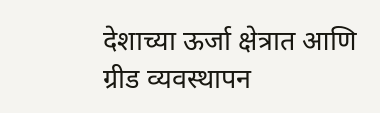देशाच्या ऊर्जा क्षेत्रात आणि ग्रीड व्यवस्थापन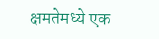क्षमतेमध्ये एक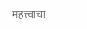महत्त्वाचा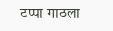टप्पा गाठला